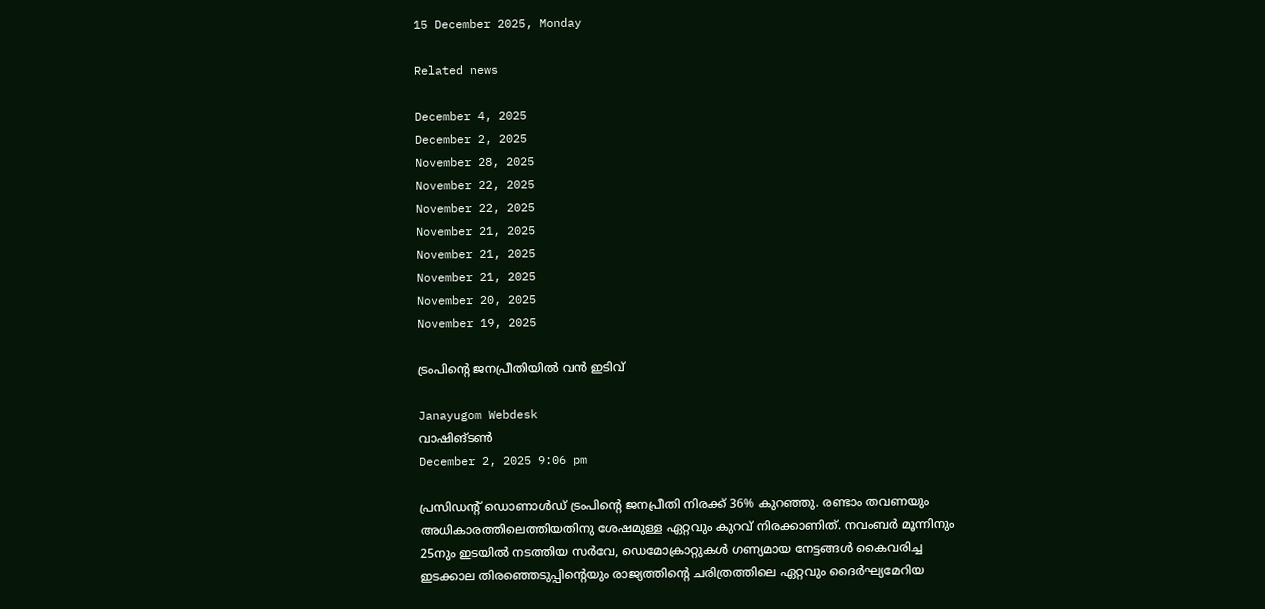15 December 2025, Monday

Related news

December 4, 2025
December 2, 2025
November 28, 2025
November 22, 2025
November 22, 2025
November 21, 2025
November 21, 2025
November 21, 2025
November 20, 2025
November 19, 2025

ട്രംപിന്റെ ജനപ്രീതിയില്‍ വന്‍ ഇടിവ്

Janayugom Webdesk
വാഷിങ്ടണ്‍
December 2, 2025 9:06 pm

പ്രസിഡന്റ് ഡൊണാൾഡ് ട്രംപിന്റെ ജനപ്രീതി നിരക്ക് 36% കുറഞ്ഞു. രണ്ടാം തവണയും അധികാരത്തിലെത്തിയതിനു ശേഷമുള്ള ഏറ്റവും കുറവ് നിരക്കാണിത്. നവംബര്‍ മൂന്നിനും 25നും ഇടയിൽ നടത്തിയ സർവേ, ഡെമോക്രാറ്റുകൾ ഗണ്യമായ നേട്ടങ്ങൾ കൈവരിച്ച ഇടക്കാല തിരഞ്ഞെടുപ്പിന്റെയും രാജ്യത്തിന്റെ ചരിത്രത്തിലെ ഏറ്റവും ദൈർഘ്യമേറിയ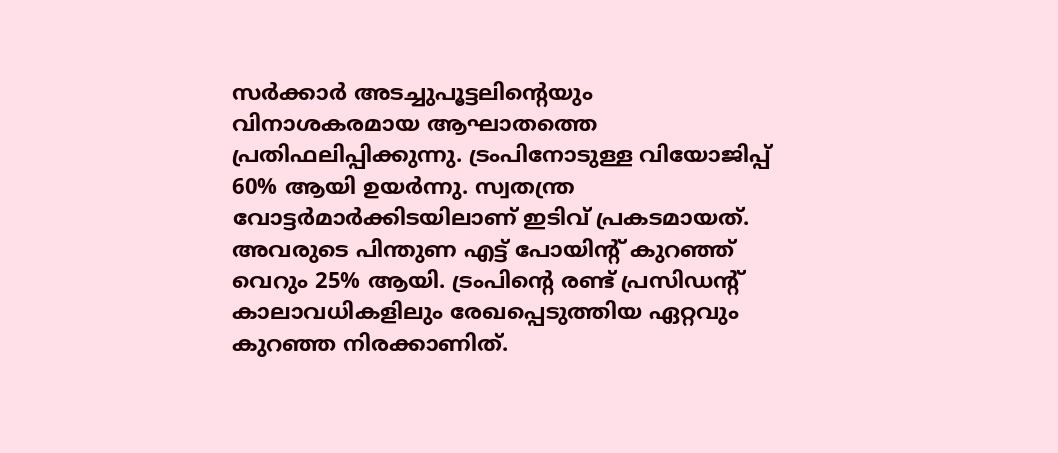സർക്കാർ അടച്ചുപൂട്ടലിന്റെയും വിനാശകരമായ ആഘാതത്തെ പ്രതിഫലിപ്പിക്കുന്നു. ട്രംപിനോടുള്ള വിയോജിപ്പ് 60% ആയി ഉയർന്നു. സ്വതന്ത്ര വോട്ടർമാർക്കിടയിലാണ് ഇടിവ് പ്രകടമായത്. അവരുടെ പിന്തുണ എട്ട് പോയിന്റ് കുറഞ്ഞ് വെറും 25% ആയി. ട്രംപിന്റെ രണ്ട് പ്രസിഡന്റ് കാലാവധികളിലും രേഖപ്പെടുത്തിയ ഏറ്റവും കുറഞ്ഞ നിരക്കാണിത്.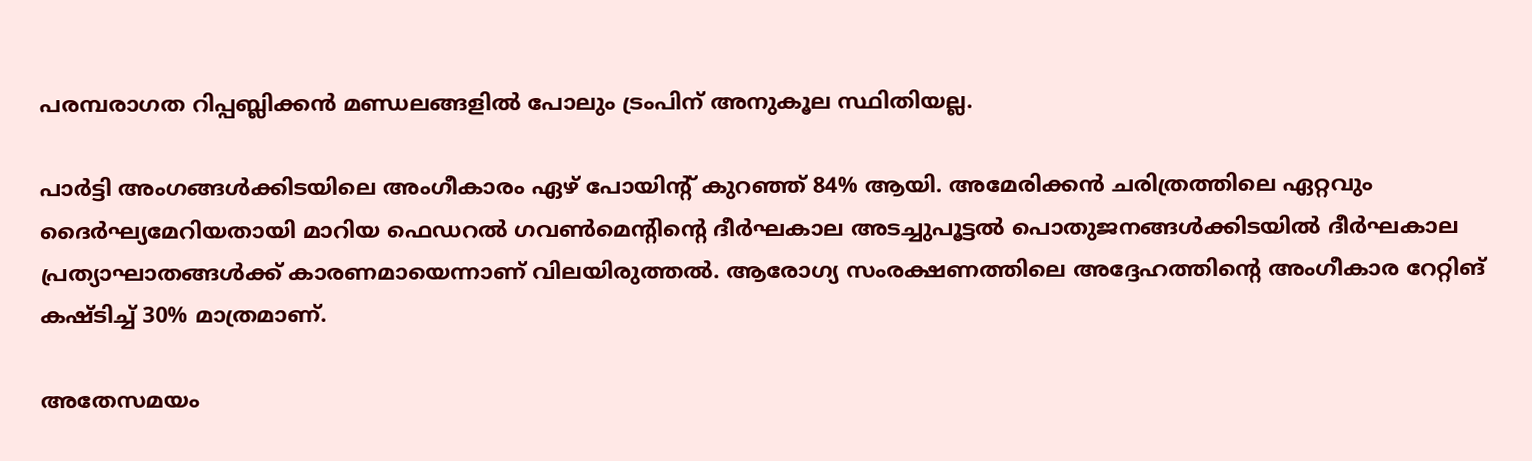പരമ്പരാഗത റിപ്പബ്ലിക്കൻ മണ്ഡലങ്ങളില്‍ പോലും ട്രംപിന് അനുകൂല സ്ഥിതിയല്ല.

പാർട്ടി അംഗങ്ങൾക്കിടയിലെ അംഗീകാരം ഏഴ് പോയിന്റ് കുറഞ്ഞ് 84% ആയി. അമേരിക്കൻ ചരിത്രത്തിലെ ഏറ്റവും ദൈർഘ്യമേറിയതായി മാറിയ ഫെഡറൽ ഗവൺമെന്റിന്റെ ദീർഘകാല അടച്ചുപൂട്ടൽ പൊതുജനങ്ങള്‍ക്കിടയില്‍ ദീര്‍ഘകാല പ്രത്യാഘാതങ്ങള്‍ക്ക് കാരണമായെന്നാണ് വിലയിരുത്തല്‍. ആരോഗ്യ സംരക്ഷണത്തിലെ അദ്ദേഹത്തിന്റെ അംഗീകാര റേറ്റിങ് കഷ്ടിച്ച് 30% മാത്രമാണ്.

അതേസമയം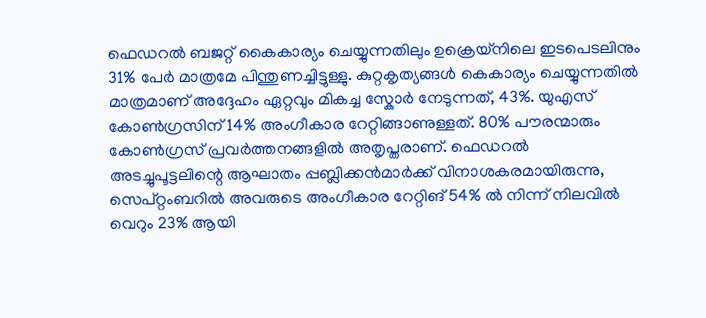ഫെഡറൽ ബജറ്റ് കൈകാര്യം ചെയ്യുന്നതിലും ഉക്രെയ്നിലെ ഇടപെടലിനും 31% പേര്‍ മാത്രമേ പിന്തുണച്ചിട്ടുള്ളു. കുറ്റകൃത്യങ്ങള്‍ കെകാര്യം ചെയ്യുന്നതില്‍ മാത്രമാണ് അദ്ദേഹം ഏറ്റവും മികച്ച സ്കോർ നേടുന്നത്, 43%. യുഎസ് കോൺഗ്രസിന് 14% അംഗീകാര റേറ്റിങ്ങാണുള്ളത്. 80% പൗരന്മാരും കോണ്‍ഗ്രസ് പ്രവര്‍ത്തനങ്ങളില്‍ അതൃപ്തരാണ്. ഫെഡറൽ അടച്ചുപൂട്ടലിന്റെ ആഘാതം പ്പബ്ലിക്കൻമാർക്ക് വിനാശകരമായിരുന്നു, സെപ്റ്റംബറിൽ അവരുടെ അംഗീകാര റേറ്റിങ് 54% ൽ നിന്ന് നിലവിൽ വെറും 23% ആയി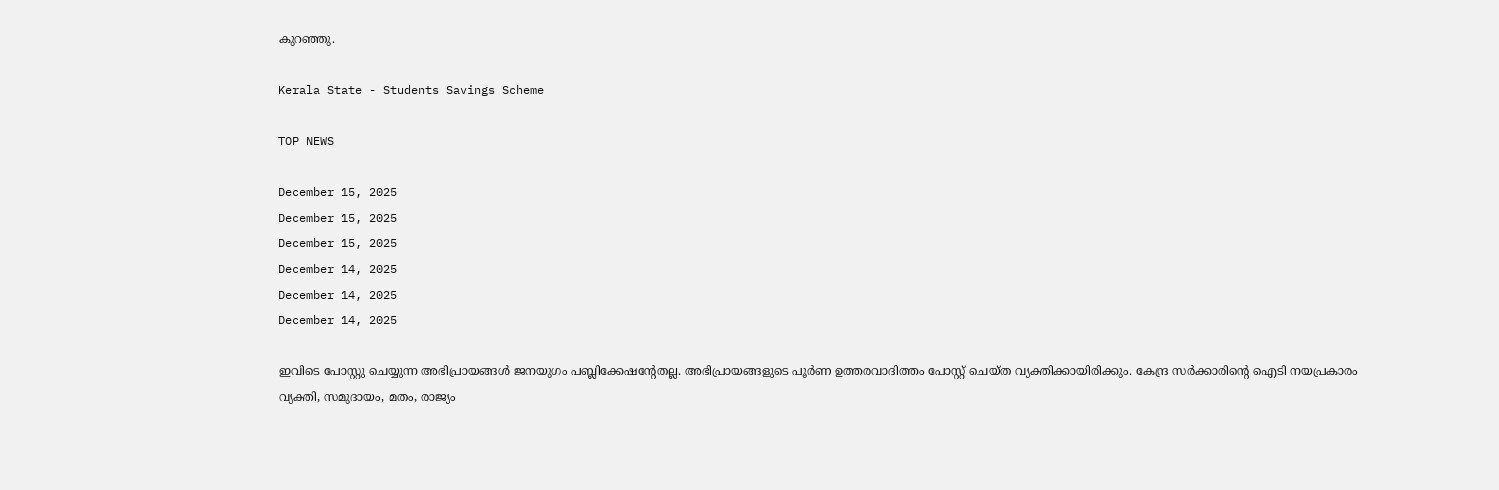കുറഞ്ഞു.

Kerala State - Students Savings Scheme

TOP NEWS

December 15, 2025
December 15, 2025
December 15, 2025
December 14, 2025
December 14, 2025
December 14, 2025

ഇവിടെ പോസ്റ്റു ചെയ്യുന്ന അഭിപ്രായങ്ങള്‍ ജനയുഗം പബ്ലിക്കേഷന്റേതല്ല. അഭിപ്രായങ്ങളുടെ പൂര്‍ണ ഉത്തരവാദിത്തം പോസ്റ്റ് ചെയ്ത വ്യക്തിക്കായിരിക്കും. കേന്ദ്ര സര്‍ക്കാരിന്റെ ഐടി നയപ്രകാരം വ്യക്തി, സമുദായം, മതം, രാജ്യം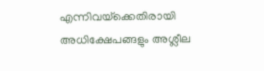എന്നിവയ്‌ക്കെതിരായി അധിക്ഷേപങ്ങളും അശ്ലീല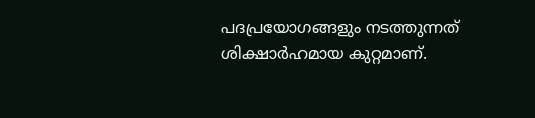പദപ്രയോഗങ്ങളും നടത്തുന്നത് ശിക്ഷാര്‍ഹമായ കുറ്റമാണ്.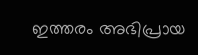ഇത്തരം അഭിപ്രായ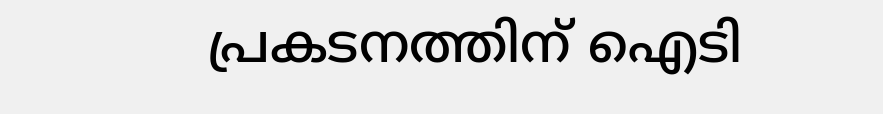പ്രകടനത്തിന് ഐടി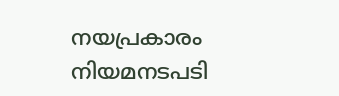നയപ്രകാരം നിയമനടപടി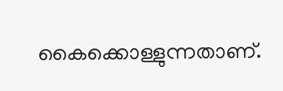കൈക്കൊള്ളുന്നതാണ്.